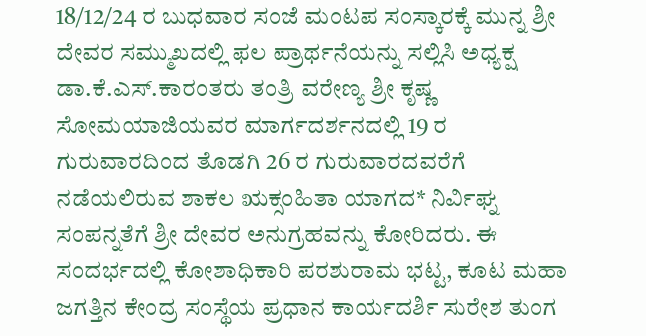18/12/24 ರ ಬುಧವಾರ ಸಂಜೆ ಮಂಟಪ ಸಂಸ್ಕಾರಕ್ಕೆ ಮುನ್ನ ಶ್ರೀ ದೇವರ ಸಮ್ಮುಖದಲ್ಲಿ ಫಲ ಪ್ರಾರ್ಥನೆಯನ್ನು ಸಲ್ಲಿಸಿ ಅಧ್ಯಕ್ಷ ಡಾ.ಕೆ.ಎಸ್.ಕಾರಂತರು ತಂತ್ರಿ ವರೇಣ್ಯ ಶ್ರೀ ಕೃಷ್ಣ ಸೋಮಯಾಜಿಯವರ ಮಾರ್ಗದರ್ಶನದಲ್ಲಿ 19 ರ ಗುರುವಾರದಿಂದ ತೊಡಗಿ 26 ರ ಗುರುವಾರದವರೆಗೆ ನಡೆಯಲಿರುವ ಶಾಕಲ ಋಕ್ಸಂಹಿತಾ ಯಾಗದ* ನಿರ್ವಿಘ್ನ ಸಂಪನ್ನತೆಗೆ ಶ್ರೀ ದೇವರ ಅನುಗ್ರಹವನ್ನು ಕೋರಿದರು. ಈ ಸಂದರ್ಭದಲ್ಲಿ ಕೋಶಾಧಿಕಾರಿ ಪರಶುರಾಮ ಭಟ್ಟ, ಕೂಟ ಮಹಾ ಜಗತ್ತಿನ ಕೇಂದ್ರ ಸಂಸ್ಥೆಯ ಪ್ರಧಾನ ಕಾರ್ಯದರ್ಶಿ ಸುರೇಶ ತುಂಗ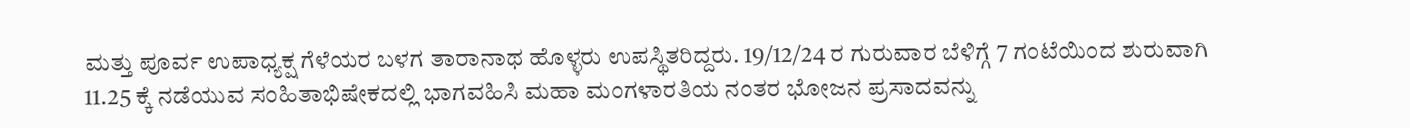ಮತ್ತು ಪೂರ್ವ ಉಪಾಧ್ಯಕ್ಷ ಗೆಳೆಯರ ಬಳಗ ತಾರಾನಾಥ ಹೊಳ್ಳರು ಉಪಸ್ಥಿತರಿದ್ದರು. 19/12/24 ರ ಗುರುವಾರ ಬೆಳಿಗ್ಗೆ 7 ಗಂಟೆಯಿಂದ ಶುರುವಾಗಿ 11.25 ಕ್ಕೆ ನಡೆಯುವ ಸಂಹಿತಾಭಿಷೇಕದಲ್ಲಿ ಭಾಗವಹಿಸಿ ಮಹಾ ಮಂಗಳಾರತಿಯ ನಂತರ ಭೋಜನ ಪ್ರಸಾದವನ್ನು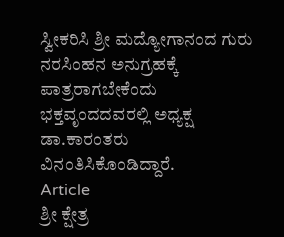ಸ್ವೀಕರಿಸಿ ಶ್ರೀ ಮದ್ಯೋಗಾನಂದ ಗುರು ನರಸಿಂಹನ ಅನುಗ್ರಹಕ್ಕೆ ಪಾತ್ರರಾಗಬೇಕೆಂದು ಭಕ್ತವೃಂದದವರಲ್ಲಿ ಅಧ್ಯಕ್ಷ ಡಾ.ಕಾರಂತರು ವಿನಂತಿಸಿಕೊಂಡಿದ್ದಾರೆ.
Article
ಶ್ರೀ ಕ್ಷೇತ್ರ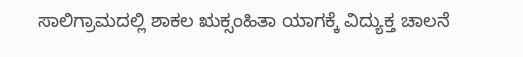ಸಾಲಿಗ್ರಾಮದಲ್ಲಿ ಶಾಕಲ ಋಕ್ಸಂಹಿತಾ ಯಾಗಕ್ಕೆ ವಿದ್ಯುಕ್ತ ಚಾಲನೆ